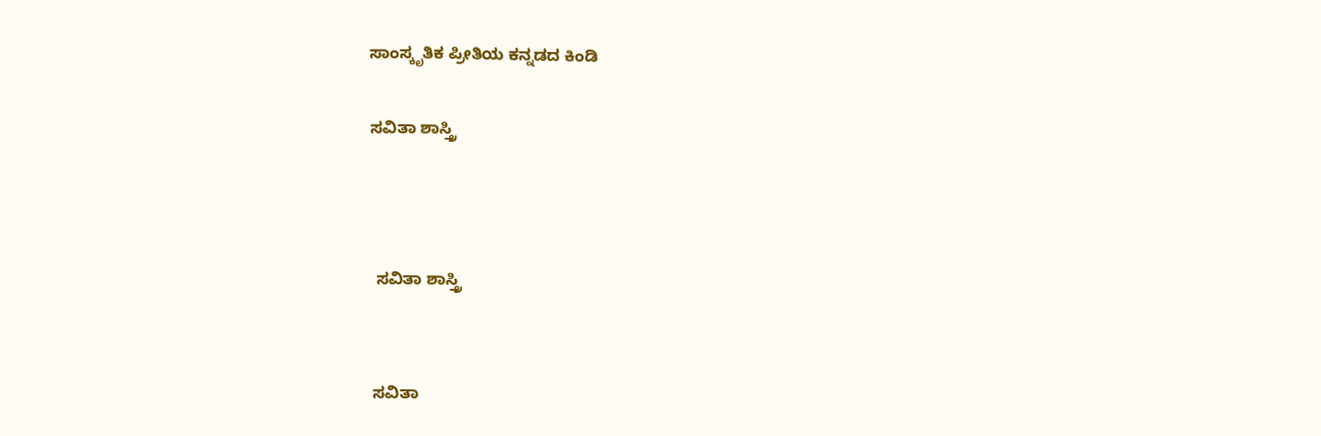ಸಾಂಸ್ಕೃತಿಕ ಪ್ರೀತಿಯ ಕನ್ನಡದ ಕಿಂಡಿ

ಸವಿತಾ ಶಾಸ್ತ್ರಿ



 ಸವಿತಾ ಶಾಸ್ತ್ರಿ


ಸವಿತಾ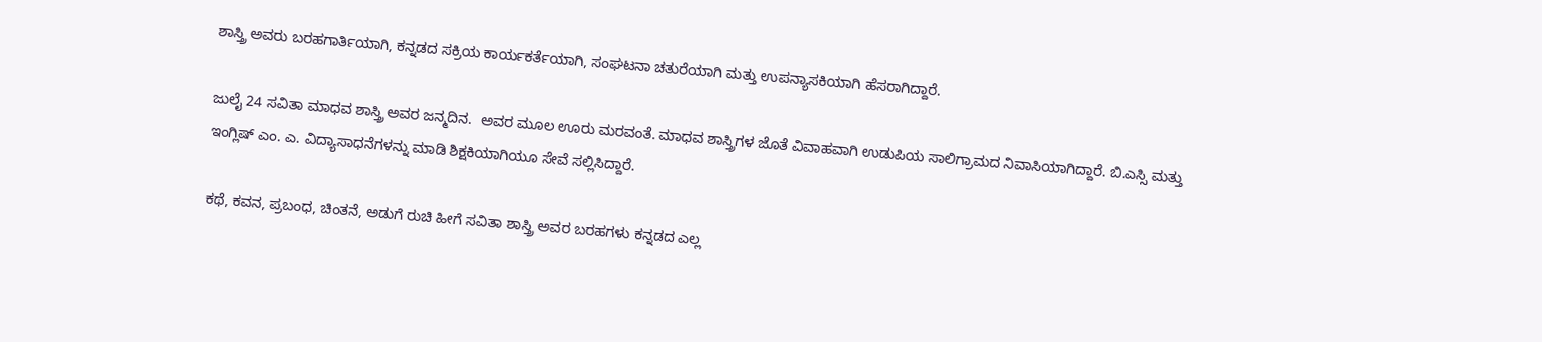ಶಾಸ್ತ್ರಿ ಅವರು ಬರಹಗಾರ್ತಿಯಾಗಿ, ಕನ್ನಡದ ಸಕ್ರಿಯ ಕಾರ್ಯಕರ್ತೆಯಾಗಿ, ಸಂಘಟನಾ ಚತುರೆಯಾಗಿ ಮತ್ತು ಉಪನ್ಯಾಸಕಿಯಾಗಿ ಹೆಸರಾಗಿದ್ದಾರೆ.

ಜುಲೈ 24 ಸವಿತಾ ಮಾಧವ ಶಾಸ್ತ್ರಿ ಅವರ ಜನ್ಮದಿನ.  ಅವರ ಮೂಲ ಊರು ಮರವಂತೆ. ಮಾಧವ‍ ಶಾಸ್ತ್ರಿಗಳ ಜೊತೆ ವಿವಾಹವಾಗಿ ಉಡುಪಿಯ ಸಾಲಿಗ್ರಾಮದ ನಿವಾಸಿಯಾಗಿದ್ದಾರೆ. ಬಿ.ಎಸ್ಸಿ ಮತ್ತು ಇಂಗ್ಲಿಷ್ ಎಂ. ಎ. ವಿದ್ಯಾಸಾಧನೆಗಳನ್ನು ಮಾಡಿ ಶಿಕ್ಷಕಿಯಾಗಿಯೂ ಸೇವೆ ಸಲ್ಲಿಸಿದ್ದಾರೆ.

ಕಥೆ, ಕವನ, ಪ್ರಬಂಧ, ಚಿಂತನೆ, ಅಡುಗೆ ರುಚಿ ಹೀಗೆ ಸವಿತಾ ಶಾಸ್ತ್ರಿ ಅವರ ಬರಹಗಳು ಕನ್ನಡದ ಎಲ್ಲ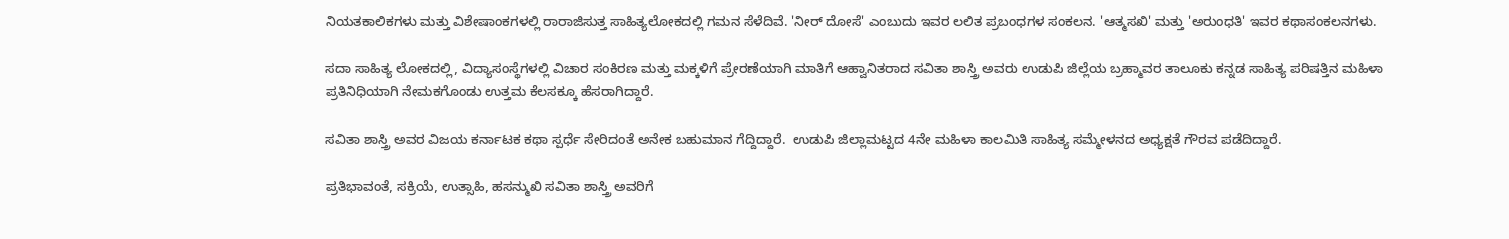ನಿಯತಕಾಲಿಕಗಳು ಮತ್ತು ವಿಶೇಷಾಂಕಗಳಲ್ಲಿ ರಾರಾಜಿಸುತ್ತ ಸಾಹಿತ್ಯಲೋಕದಲ್ಲಿ ಗಮನ ಸೆಳೆದಿವೆ. 'ನೀರ್ ದೋಸೆ' ಎಂಬುದು ಇವರ ಲಲಿತ ಪ್ರಬಂಧಗಳ ಸಂಕಲನ. 'ಆತ್ಮಸಖಿ' ಮತ್ತು 'ಅರುಂಧತಿ' ಇವರ ಕಥಾಸಂಕಲನಗಳು.

ಸದಾ ಸಾಹಿತ್ಯ ಲೋಕದಲ್ಲಿ, ವಿದ್ಯಾಸಂಸ್ಥೆಗಳಲ್ಲಿ ವಿಚಾರ ಸಂಕಿರಣ ಮತ್ತು ಮಕ್ಕಳಿಗೆ ಪ್ರೇರಣೆಯಾಗಿ ಮಾತಿಗೆ ಆಹ್ವಾನಿತರಾದ ಸವಿತಾ ಶಾಸ್ತ್ರಿ ಅವರು ಉಡುಪಿ ಜಿಲ್ಲೆಯ ಬ್ರಹ್ಮಾವರ ತಾಲೂಕು ಕನ್ನಡ ಸಾಹಿತ್ಯ ಪರಿಷತ್ತಿನ ಮಹಿಳಾ ಪ್ರತಿನಿಧಿಯಾಗಿ ನೇಮಕಗೊಂಡು ಉತ್ತಮ ಕೆಲಸಕ್ಕೂ ಹೆಸರಾಗಿದ್ದಾರೆ.

ಸವಿತಾ ಶಾಸ್ತ್ರಿ ಅವರ ವಿಜಯ ಕರ್ನಾಟಕ ಕಥಾ ಸ್ಪರ್ಧೆ ಸೇರಿದಂತೆ ಅನೇಕ ಬಹುಮಾನ ಗೆದ್ದಿದ್ದಾರೆ.  ಉಡುಪಿ ಜಿಲ್ಲಾಮಟ್ಟದ 4ನೇ ಮಹಿಳಾ ಕಾಲಮಿತಿ ಸಾಹಿತ್ಯ ಸಮ್ಮೇಳನದ ಅಧ್ಯಕ್ಷತೆ ಗೌರವ ಪಡೆದಿದ್ದಾರೆ.

ಪ್ರತಿಭಾವಂತೆ, ಸಕ್ರಿಯೆ, ಉತ್ಸಾಹಿ, ಹಸನ್ಮುಖಿ ಸವಿತಾ ಶಾಸ್ತ್ರಿ ಅವರಿಗೆ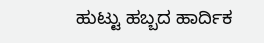ಹುಟ್ಟು ಹಬ್ಬದ ಹಾರ್ದಿಕ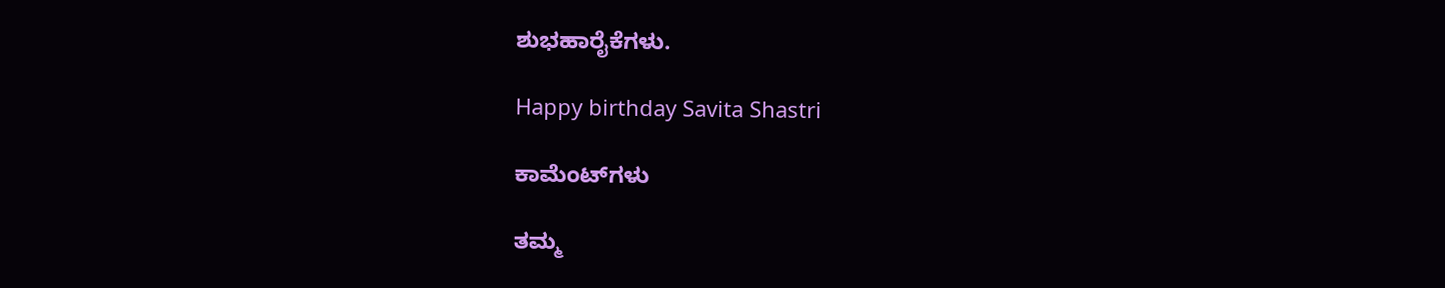ಶುಭಹಾರೈಕೆಗಳು.

Happy birthday Savita Shastri

ಕಾಮೆಂಟ್‌ಗಳು

ತಮ್ಮ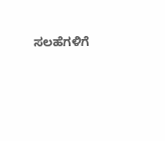ಸಲಹೆಗಳಿಗೆ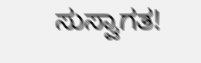ಸುಸ್ವಾಗತ!